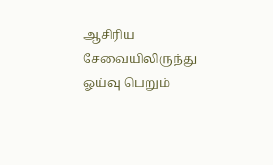ஆசிரிய சேவையிலிருந்து ஓய்வு பெறும்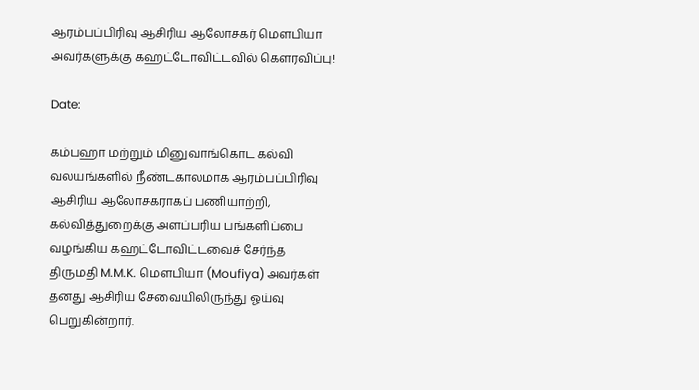ஆரம்பப்பிரிவு ஆசிரிய ஆலோசகர் மௌபியா அவர்களுக்கு கஹட்டோவிட்டவில் கௌரவிப்பு!

Date:

கம்பஹா மற்றும் மினுவாங்கொட கல்வி வலயங்களில் நீண்டகாலமாக ஆரம்பப்பிரிவு ஆசிரிய ஆலோசகராகப் பணியாற்றி, கல்வித்துறைக்கு அளப்பரிய பங்களிப்பை வழங்கிய கஹட்டோவிட்டவைச் சேர்ந்த திருமதி M.M.K. மௌபியா (Moufiya) அவர்கள் தனது ஆசிரிய சேவையிலிருந்து ஓய்வு பெறுகின்றார்.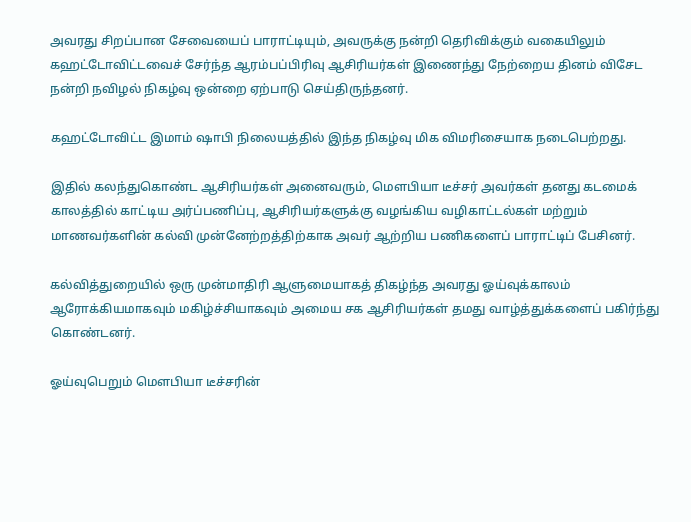அவரது சிறப்பான சேவையைப் பாராட்டியும், அவருக்கு நன்றி தெரிவிக்கும் வகையிலும் கஹட்டோவிட்டவைச் சேர்ந்த ஆரம்பப்பிரிவு ஆசிரியர்கள் இணைந்து நேற்றைய தினம் விசேட நன்றி நவிழல் நிகழ்வு ஒன்றை ஏற்பாடு செய்திருந்தனர்.

கஹட்டோவிட்ட இமாம் ஷாபி நிலையத்தில் இந்த நிகழ்வு மிக விமரிசையாக நடைபெற்றது.

இதில் கலந்துகொண்ட ஆசிரியர்கள் அனைவரும், மௌபியா டீச்சர் அவர்கள் தனது கடமைக் காலத்தில் காட்டிய அர்ப்பணிப்பு, ஆசிரியர்களுக்கு வழங்கிய வழிகாட்டல்கள் மற்றும் மாணவர்களின் கல்வி முன்னேற்றத்திற்காக அவர் ஆற்றிய பணிகளைப் பாராட்டிப் பேசினர்.

கல்வித்துறையில் ஒரு முன்மாதிரி ஆளுமையாகத் திகழ்ந்த அவரது ஓய்வுக்காலம் ஆரோக்கியமாகவும் மகிழ்ச்சியாகவும் அமைய சக ஆசிரியர்கள் தமது வாழ்த்துக்களைப் பகிர்ந்து கொண்டனர்.

ஓய்வுபெறும் மௌபியா டீச்சரின்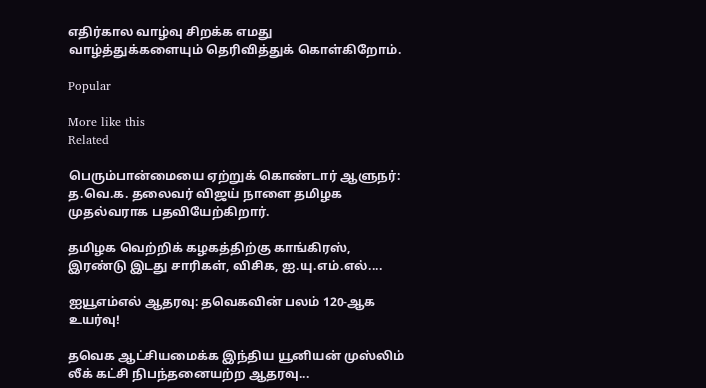எதிர்கால வாழ்வு சிறக்க எமது வாழ்த்துக்களையும் தெரிவித்துக் கொள்கிறோம்.

Popular

More like this
Related

பெரும்பான்மையை ஏற்றுக் கொண்டார் ஆளுநர்: த.வெ.க. தலைவர் விஜய் நாளை தமிழக முதல்வராக பதவியேற்கிறார்.

தமிழக வெற்றிக் கழகத்திற்கு காங்கிரஸ், இரண்டு இடது சாரிகள், விசிக, ஐ.யு.எம்.எல்....

ஐயூஎம்எல் ஆதரவு: தவெகவின் பலம் 120-ஆக உயர்வு!

தவெக ஆட்சியமைக்க இந்திய யூனியன் முஸ்லிம் லீக் கட்சி நிபந்தனையற்ற ஆதரவு...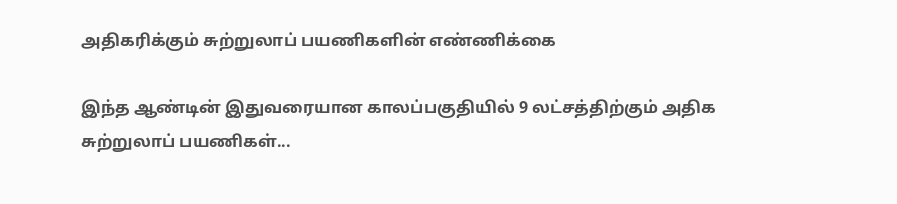அதிகரிக்கும் சுற்றுலாப் பயணிகளின் எண்ணிக்கை

இந்த ஆண்டின் இதுவரையான காலப்பகுதியில் 9 லட்சத்திற்கும் அதிக சுற்றுலாப் பயணிகள்...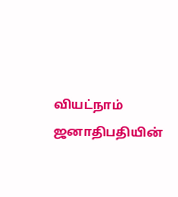வியட்நாம் ஜனாதிபதியின்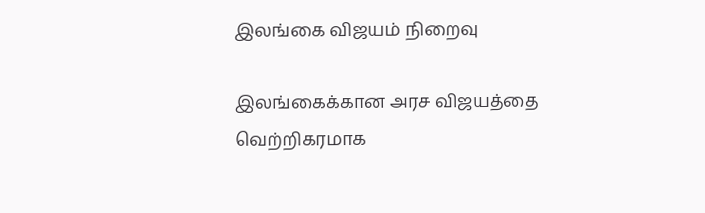இலங்கை விஜயம் நிறைவு

இலங்கைக்கான அரச விஜயத்தை வெற்றிகரமாக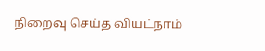நிறைவு செய்த வியட்நாம்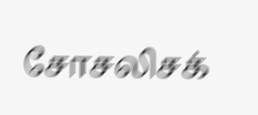சோசலிசக்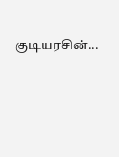குடியரசின்...